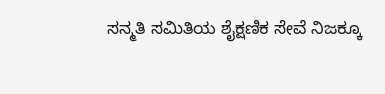ಸನ್ಮತಿ ಸಮಿತಿಯ ಶೈಕ್ಷಣಿಕ ಸೇವೆ ನಿಜಕ್ಕೂ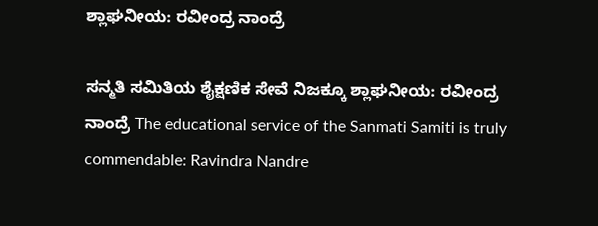ಶ್ಲಾಘನೀಯ: ರವೀಂದ್ರ ನಾಂದ್ರೆ

ಸನ್ಮತಿ ಸಮಿತಿಯ ಶೈಕ್ಷಣಿಕ ಸೇವೆ ನಿಜಕ್ಕೂ ಶ್ಲಾಘನೀಯ: ರವೀಂದ್ರ ನಾಂದ್ರೆ The educational service of the Sanmati Samiti is truly commendable: Ravindra Nandre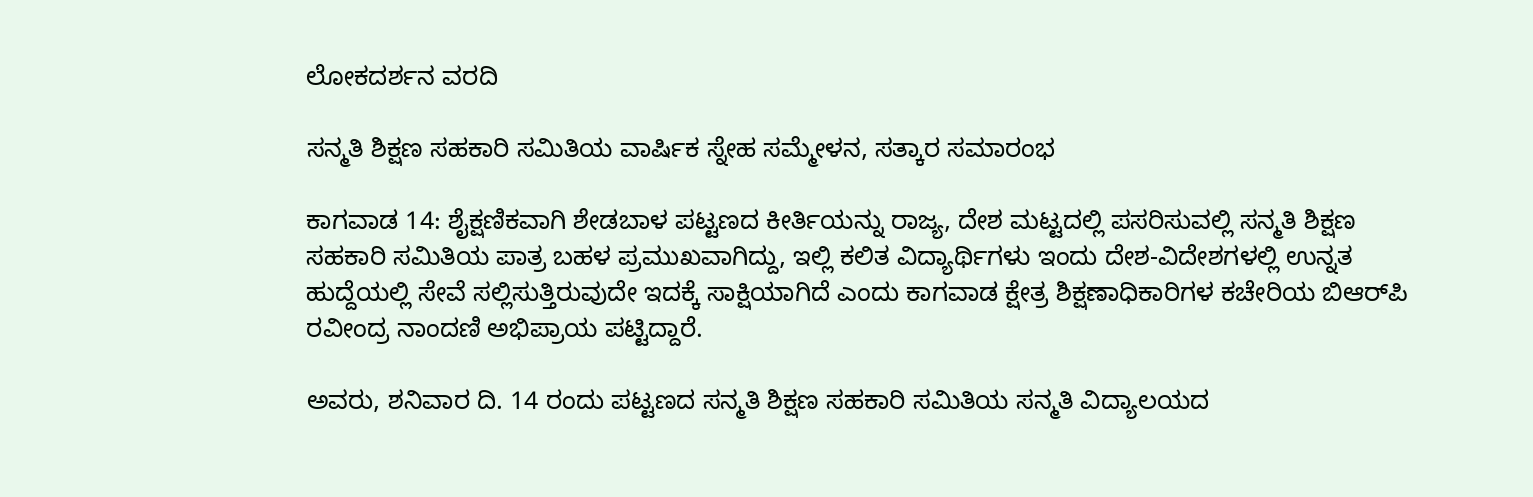ಲೋಕದರ್ಶನ ವರದಿ

ಸನ್ಮತಿ ಶಿಕ್ಷಣ ಸಹಕಾರಿ ಸಮಿತಿಯ ವಾರ್ಷಿಕ ಸ್ನೇಹ ಸಮ್ಮೇಳನ, ಸತ್ಕಾರ ಸಮಾರಂಭ

ಕಾಗವಾಡ 14: ಶೈಕ್ಷಣಿಕವಾಗಿ ಶೇಡಬಾಳ ಪಟ್ಟಣದ ಕೀರ್ತಿಯನ್ನು ರಾಜ್ಯ, ದೇಶ ಮಟ್ಟದಲ್ಲಿ ಪಸರಿಸುವಲ್ಲಿ ಸನ್ಮತಿ ಶಿಕ್ಷಣ ಸಹಕಾರಿ ಸಮಿತಿಯ ಪಾತ್ರ ಬಹಳ ಪ್ರಮುಖವಾಗಿದ್ದು, ಇಲ್ಲಿ ಕಲಿತ ವಿದ್ಯಾರ್ಥಿಗಳು ಇಂದು ದೇಶ-ವಿದೇಶಗಳಲ್ಲಿ ಉನ್ನತ ಹುದ್ದೆಯಲ್ಲಿ ಸೇವೆ ಸಲ್ಲಿಸುತ್ತಿರುವುದೇ ಇದಕ್ಕೆ ಸಾಕ್ಷಿಯಾಗಿದೆ ಎಂದು ಕಾಗವಾಡ ಕ್ಷೇತ್ರ ಶಿಕ್ಷಣಾಧಿಕಾರಿಗಳ ಕಚೇರಿಯ ಬಿಆರ್‌ಪಿ ರವೀಂದ್ರ ನಾಂದಣಿ ಅಭಿಪ್ರಾಯ ಪಟ್ಟಿದ್ದಾರೆ.

ಅವರು, ಶನಿವಾರ ದಿ. 14 ರಂದು ಪಟ್ಟಣದ ಸನ್ಮತಿ ಶಿಕ್ಷಣ ಸಹಕಾರಿ ಸಮಿತಿಯ ಸನ್ಮತಿ ವಿದ್ಯಾಲಯದ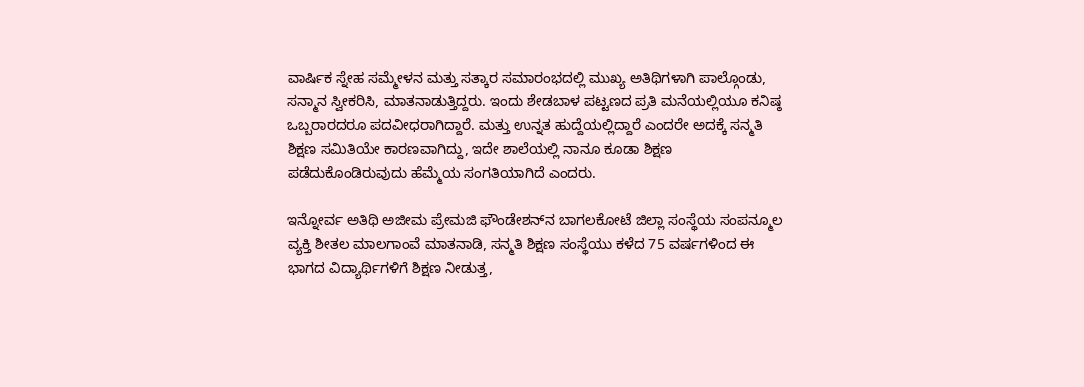ವಾರ್ಷಿಕ ಸ್ನೇಹ ಸಮ್ಮೇಳನ ಮತ್ತು ಸತ್ಕಾರ ಸಮಾರಂಭದಲ್ಲಿ ಮುಖ್ಯ ಅತಿಥಿಗಳಾಗಿ ಪಾಲ್ಗೊಂಡು, ಸನ್ಮಾನ ಸ್ವೀಕರಿಸಿ, ಮಾತನಾಡುತ್ತಿದ್ದರು. ಇಂದು ಶೇಡಬಾಳ ಪಟ್ಟಣದ ಪ್ರತಿ ಮನೆಯಲ್ಲಿಯೂ ಕನಿಷ್ಠ ಒಬ್ಬರಾರದರೂ ಪದವೀಧರಾಗಿದ್ದಾರೆ. ಮತ್ತು ಉನ್ನತ ಹುದ್ದೆಯಲ್ಲಿದ್ದಾರೆ ಎಂದರೇ ಅದಕ್ಕೆ ಸನ್ಮತಿ ಶಿಕ್ಷಣ ಸಮಿತಿಯೇ ಕಾರಣವಾಗಿದ್ದು, ಇದೇ ಶಾಲೆಯಲ್ಲಿ ನಾನೂ ಕೂಡಾ ಶಿಕ್ಷಣ ಪಡೆದುಕೊಂಡಿರುವುದು ಹೆಮ್ಮೆಯ ಸಂಗತಿಯಾಗಿದೆ ಎಂದರು.

ಇನ್ನೋರ್ವ ಅತಿಥಿ ಅಜೀಮ ಪ್ರೇಮಜಿ ಫೌಂಡೇಶನ್‌ನ ಬಾಗಲಕೋಟೆ ಜಿಲ್ಲಾ ಸಂಸ್ಥೆಯ ಸಂಪನ್ಮೂಲ ವ್ಯಕ್ತಿ ಶೀತಲ ಮಾಲಗಾಂವೆ ಮಾತನಾಡಿ, ಸನ್ಮತಿ ಶಿಕ್ಷಣ ಸಂಸ್ಥೆಯು ಕಳೆದ 75 ವರ್ಷಗಳಿಂದ ಈ ಭಾಗದ ವಿದ್ಯಾರ್ಥಿಗಳಿಗೆ ಶಿಕ್ಷಣ ನೀಡುತ್ತ,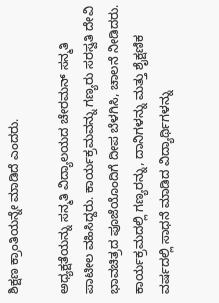ಶಿಕ್ಷಣ ಕ್ರಾಂತಿಯನ್ನೇ ಮಾಡಿದೆ ಎಂದರು.

ಅಧ್ಯಕ್ಷತೆಯನ್ನು ಸನ್ಮತಿ ವಿದ್ಯಾಲಯದ ಚೇರಮನ್ ಸನ್ಮತಿ ಪಾಟೀಲ ವಹಿಸಿದ್ದರು. ಕಾರ್ಯಕ್ರಮವನ್ನು ಗಣ್ಯರು ಸರಸ್ವತಿ ದೇವಿ ಭಾವಚಿತ್ರದ ಪೂಜೆಯೊಂದಿಗೆ ದೀಪ ಬೆಳಗಿಸಿ, ಚಾಲನೆ ನೀಡಿದರು. ಕಾರ್ಯಕ್ರಮದಲ್ಲಿ ಗಣ್ಯರನ್ನು, ದಾನಿಗಳನ್ನು ಮತ್ತು ಶೈಕ್ಷಣಿಕ ವರ್ಷದಲ್ಲಿ ಸಾಧನೆ ಮಾಡಿದ ವಿದ್ಯಾರ್ಥಿಗಳನ್ನು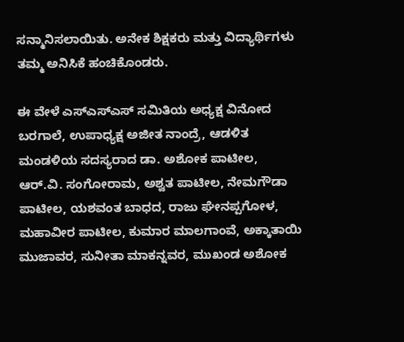ಸನ್ಮಾನಿಸಲಾಯಿತು. ಅನೇಕ ಶಿಕ್ಷಕರು ಮತ್ತು ವಿದ್ಯಾರ್ಥಿಗಳು ತಮ್ಮ ಅನಿಸಿಕೆ ಹಂಚಿಕೊಂಡರು.

ಈ ವೇಳೆ ಎಸ್‌ಎಸ್‌ಎಸ್ ಸಮಿತಿಯ ಅಧ್ಯಕ್ಷ ವಿನೋದ ಬರಗಾಲೆ, ಉಪಾಧ್ಯಕ್ಷ ಅಜೀತ ನಾಂದ್ರೆ, ಆಡಳಿತ ಮಂಡಳಿಯ ಸದಸ್ಯರಾದ ಡಾ. ಅಶೋಕ ಪಾಟೀಲ, ಆರ್‌.ವಿ. ಸಂಗೋರಾಮ, ಅಶ್ವತ ಪಾಟೀಲ, ನೇಮಗೌಡಾ ಪಾಟೀಲ, ಯಶವಂತ ಬಾಧದ, ರಾಜು ಘೇನಪ್ಪಗೋಳ, ಮಹಾವೀರ ಪಾಟೀಲ, ಕುಮಾರ ಮಾಲಗಾಂವೆ, ಅಕ್ಕಾತಾಯಿ ಮುಜಾವರ, ಸುನೀತಾ ಮಾಕನ್ನವರ, ಮುಖಂಡ ಅಶೋಕ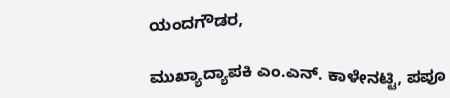ಯಂದಗೌಡರ,

ಮುಖ್ಯಾದ್ಯಾಪಕಿ ಎಂ.ಎನ್‌. ಕಾಳೇನಟ್ಟಿ, ಪಪೂ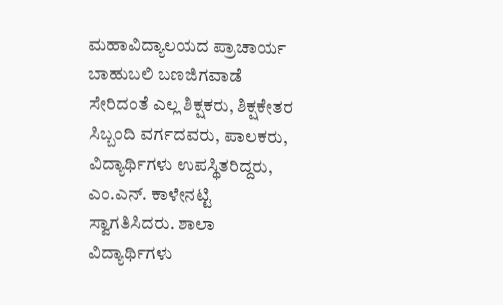ಮಹಾವಿದ್ಯಾಲಯದ ಪ್ರಾಚಾರ್ಯ ಬಾಹುಬಲಿ ಬಣಜಿಗವಾಡೆ ಸೇರಿದಂತೆ ಎಲ್ಲ ಶಿಕ್ಷಕರು, ಶಿಕ್ಷಕೇತರ ಸಿಬ್ಬಂದಿ ವರ್ಗದವರು, ಪಾಲಕರು, ವಿದ್ಯಾರ್ಥಿಗಳು ಉಪಸ್ಥಿತರಿದ್ದರು, ಎಂ.ಎನ್‌. ಕಾಳೇನಟ್ಟಿ ಸ್ವಾಗತಿಸಿದರು. ಶಾಲಾ ವಿದ್ಯಾರ್ಥಿಗಳು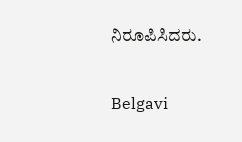ನಿರೂಪಿಸಿದರು.


Belgavi